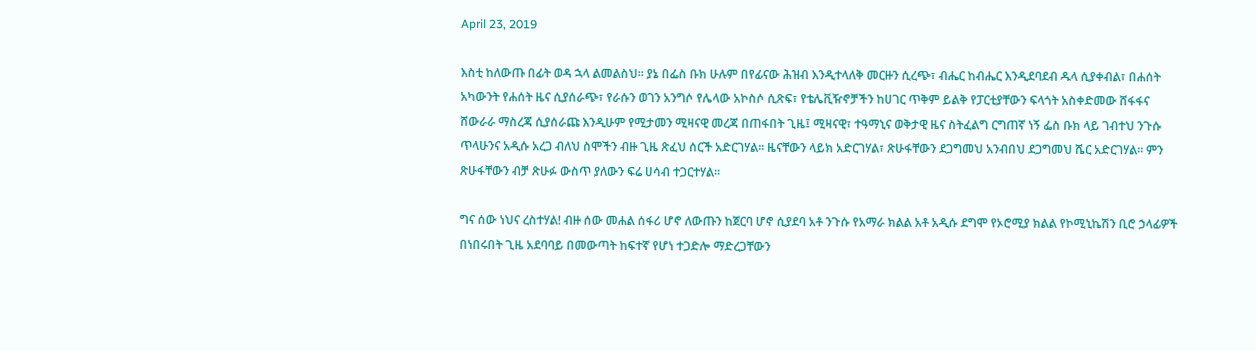April 23, 2019

እስቲ ከለውጡ በፊት ወዳ ኋላ ልመልስህ። ያኔ በፌስ ቡክ ሁሉም በየፊናው ሕዝብ እንዲተላለቅ መርዙን ሲረጭ፣ ብሔር ከብሔር እንዲደባደብ ዱላ ሲያቀብል፣ በሐሰት አካውንት የሐሰት ዜና ሲያሰራጭ፣ የራሱን ወገን አንግሶ የሌላው አኮስሶ ሲጽፍ፣ የቴሌቪዥኖቻችን ከሀገር ጥቅም ይልቅ የፓርቲያቸውን ፍላጎት አስቀድመው ሸፋፋና ሸውራራ ማስረጃ ሲያሰራጩ እንዲሁም የሚታመን ሚዛናዊ መረጃ በጠፋበት ጊዜ፤ ሚዛናዊ፣ ተዓማኒና ወቅታዊ ዜና ስትፈልግ ርግጠኛ ነኝ ፌስ ቡክ ላይ ገብተህ ንጉሱ ጥላሁንና አዲሱ አረጋ ብለህ ስሞችን ብዙ ጊዜ ጽፈህ ሰርች አድርገሃል፡፡ ዜናቸውን ላይክ አድርገሃል፣ ጽሁፋቸውን ደጋግመህ አንብበህ ደጋግመህ ሼር አድርገሃል፡፡ ምን ጽሁፋቸውን ብቻ ጽሁፉ ውስጥ ያለውን ፍሬ ሀሳብ ተጋርተሃል፡፡

ግና ሰው ነህና ረስተሃል! ብዙ ሰው መሐል ሰፋሪ ሆኖ ለውጡን ከጀርባ ሆኖ ሲያደባ አቶ ንጉሱ የአማራ ክልል አቶ አዲሱ ደግሞ የኦሮሚያ ክልል የኮሚኒኬሽን ቢሮ ኃላፊዎች በነበሩበት ጊዜ አደባባይ በመውጣት ከፍተኛ የሆነ ተጋድሎ ማድረጋቸውን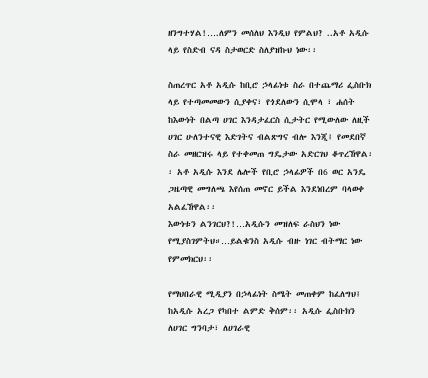ዘንግተሃል!….ለምን መሰለህ እንዲህ የምልህ? ..አቶ አዲሱ ላይ የስድብ ናዳ ስታወርድ ስለያዝኩህ ነው፡፡

ስጠረጥር አቶ አዲሱ ከቢሮ ኃላፊነቱ ስራ በተጨማሪ ፌስቡክ ላይ የተጣመመውን ሲያቀና፣ የጎደለውን ሲሞላ ፣ ሐሰት ከእውነት በልጣ ሀገር እንዳታፈርስ ሲታትር የሚውለው ለዚች ሀገር ሁለንተናዊ እድገትና ብልጽግና ብሎ እንጂ፤ የመደበኛ ስራ መዘርዝሩ ላይ የተቀመጠ ግዴታው አድርገህ ቆጥረኸዋል፡፡ አቶ አዲሱ እንደ ሌሎች የቢሮ ኃላፊዎች በ6 ወር አንዴ ጋዜጣዊ መግለጫ እየሰጠ መኖር ይችል እንደነበረም ባላወቀ አልፈኸዋል፡፡
እውነቱን ልንገርህ?!…አዲሱን መዝለፍ ራስህን ነው የሚያስገምትህ።…ይልቁንስ አዲሱ ብዙ ነገር ብትማር ነው የምመክርህ፡፡

የማህበራዊ ሚዲያን በኃላፊነት ስሜት መጠቀም ከፈለግህ፤ ከአዲሱ አረጋ የካበተ ልምድ ቅሰም፡፡ አዲሱ ፌስቡክን ለሀገር ግንባታ፣ ለሀገራዊ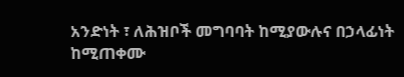አንድነት ፣ ለሕዝቦች መግባባት ከሚያውሉና በኃላፊነት ከሚጠቀሙ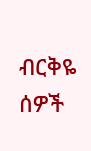ብርቅዬ ሰዎች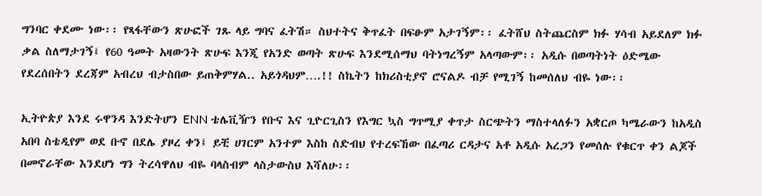ግንባር ቀደሙ ነው፡፡ የጻፋቸውን ጽሁፎች ገጹ ላይ ግባና ፈትሽ። ስህተትና ቅጥፈት በፍፁም አታገኝም፡፡ ፈትሸህ ስትጨርስም ክፉ ሃሳብ አይደለም ክፉ ቃል ስለማታገኝ፤ የ60 ዓመት አዛውንት ጽሁፍ እንጂ የአንድ ወጣት ጽሁፍ እንደሚሰማህ ባትነግረኝም አላጣውም፡፡ አዲሱ በወጣትነት ዕድሜው የደረሰበትን ደረጃም አብረህ ብታስበው ይጠቅምሃል.. አይጎዳህም….!! ስኬትን ከክሪስቲያኖ ሮናልዶ ብቻ የሚገኝ ከመሰለህ ብዬ ነው፡፡

ኢትዮጵያ እንደ ሩዋንዳ እንድትሆን ENN ቴሌቪዥን የቡና እና ጊዮርጊስን የእግር ኳስ ግጥሚያ ቀጥታ ስርጭትን ማስተላለፉን አቋርጦ ካሜራውን ከአዲስ አበባ ስቴዲየም ወደ ቡኖ በደሌ ያዞረ ቀን፤ ይቺ ሀገርም አንተም እስከ ስድብህ የተረፍኸው በፈጣሪ ርዳታና አቶ አዲሱ አረጋን የመሰሉ የቁርጥ ቀን ልጆች በመኖራቸው እንደሆነ ግን ትረሳዋለህ ብዬ ባላስብም ላስታውስህ እሻለሁ፡፡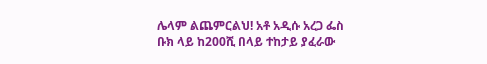ሌላም ልጨምርልህ! አቶ አዲሱ አረጋ ፌስ ቡክ ላይ ከ200ሺ በላይ ተከታይ ያፈራው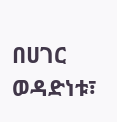በሀገር ወዳድነቱ፣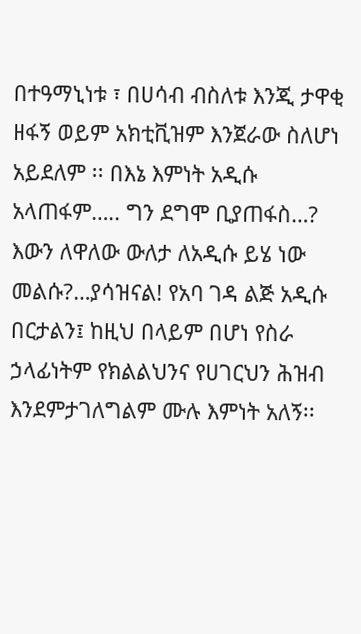በተዓማኒነቱ ፣ በሀሳብ ብስለቱ እንጂ ታዋቂ ዘፋኝ ወይም አክቲቪዝም እንጀራው ስለሆነ አይደለም ፡፡ በእኔ እምነት አዲሱ አላጠፋም….. ግን ደግሞ ቢያጠፋስ…? እውን ለዋለው ውለታ ለአዲሱ ይሄ ነው መልሱ?…ያሳዝናል! የአባ ገዳ ልጅ አዲሱ በርታልን፤ ከዚህ በላይም በሆነ የስራ ኃላፊነትም የክልልህንና የሀገርህን ሕዝብ እንደምታገለግልም ሙሉ እምነት አለኝ፡፡